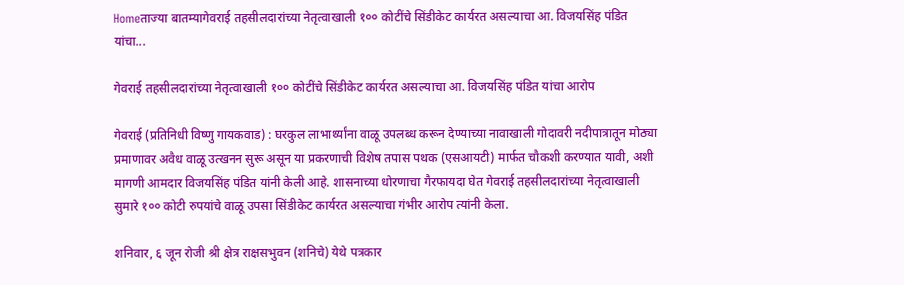Homeताज्या बातम्यागेवराई तहसीलदारांच्या नेतृत्वाखाली १०० कोटींचे सिंडीकेट कार्यरत असल्याचा आ. विजयसिंह पंडित यांचा...

गेवराई तहसीलदारांच्या नेतृत्वाखाली १०० कोटींचे सिंडीकेट कार्यरत असल्याचा आ. विजयसिंह पंडित यांचा आरोप

गेवराई (प्रतिनिधी विष्णु गायकवाड) : घरकुल लाभार्थ्यांना वाळू उपलब्ध करून देण्याच्या नावाखाली गोदावरी नदीपात्रातून मोठ्या प्रमाणावर अवैध वाळू उत्खनन सुरू असून या प्रकरणाची विशेष तपास पथक (एसआयटी) मार्फत चौकशी करण्यात यावी, अशी मागणी आमदार विजयसिंह पंडित यांनी केली आहे. शासनाच्या धोरणाचा गैरफायदा घेत गेवराई तहसीलदारांच्या नेतृत्वाखाली सुमारे १०० कोटी रुपयांचे वाळू उपसा सिंडीकेट कार्यरत असल्याचा गंभीर आरोप त्यांनी केला.

शनिवार, ६ जून रोजी श्री क्षेत्र राक्षसभुवन (शनिचे) येथे पत्रकार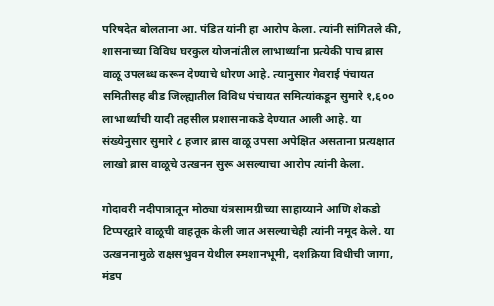परिषदेत बोलताना आ. पंडित यांनी हा आरोप केला. त्यांनी सांगितले की, शासनाच्या विविध घरकुल योजनांतील लाभार्थ्यांना प्रत्येकी पाच ब्रास वाळू उपलब्ध करून देण्याचे धोरण आहे. त्यानुसार गेवराई पंचायत समितीसह बीड जिल्ह्यातील विविध पंचायत समित्यांकडून सुमारे १,६०० लाभार्थ्यांची यादी तहसील प्रशासनाकडे देण्यात आली आहे. या संख्येनुसार सुमारे ८ हजार ब्रास वाळू उपसा अपेक्षित असताना प्रत्यक्षात लाखो ब्रास वाळूचे उत्खनन सुरू असल्याचा आरोप त्यांनी केला.

गोदावरी नदीपात्रातून मोठ्या यंत्रसामग्रीच्या साहाय्याने आणि शेकडो टिप्परद्वारे वाळूची वाहतूक केली जात असल्याचेही त्यांनी नमूद केले. या उत्खननामुळे राक्षसभुवन येथील स्मशानभूमी, दशक्रिया विधीची जागा, मंडप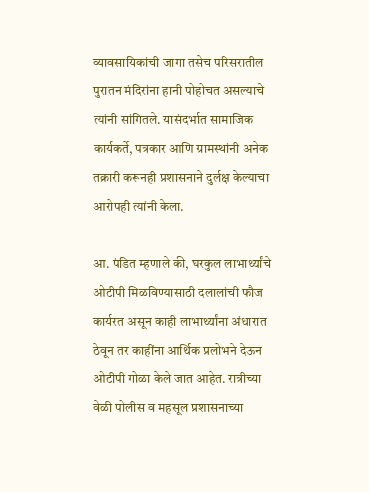व्यावसायिकांची जागा तसेच परिसरातील पुरातन मंदिरांना हानी पोहोचत असल्याचे त्यांनी सांगितले. यासंदर्भात सामाजिक कार्यकर्ते, पत्रकार आणि ग्रामस्थांनी अनेक तक्रारी करूनही प्रशासनाने दुर्लक्ष केल्याचा आरोपही त्यांनी केला.

आ. पंडित म्हणाले की, घरकुल लाभार्थ्यांचे ओटीपी मिळविण्यासाठी दलालांची फौज कार्यरत असून काही लाभार्थ्यांना अंधारात ठेवून तर काहींना आर्थिक प्रलोभने देऊन ओटीपी गोळा केले जात आहेत. रात्रीच्या वेळी पोलीस व महसूल प्रशासनाच्या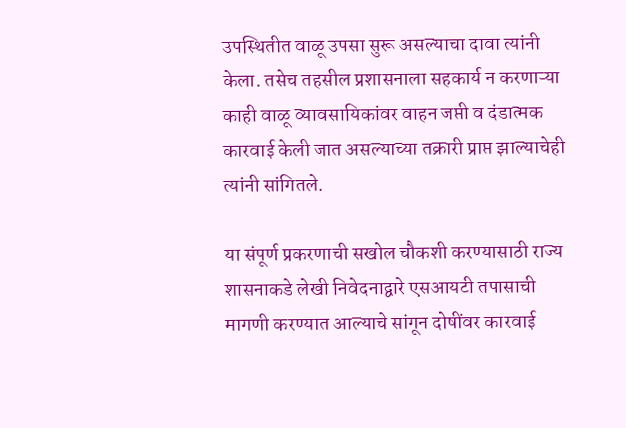उपस्थितीत वाळू उपसा सुरू असल्याचा दावा त्यांनी केला. तसेच तहसील प्रशासनाला सहकार्य न करणाऱ्या काही वाळू व्यावसायिकांवर वाहन जप्ती व दंडात्मक कारवाई केली जात असल्याच्या तक्रारी प्राप्त झाल्याचेही त्यांनी सांगितले.

या संपूर्ण प्रकरणाची सखोल चौकशी करण्यासाठी राज्य शासनाकडे लेखी निवेदनाद्वारे एसआयटी तपासाची मागणी करण्यात आल्याचे सांगून दोषींवर कारवाई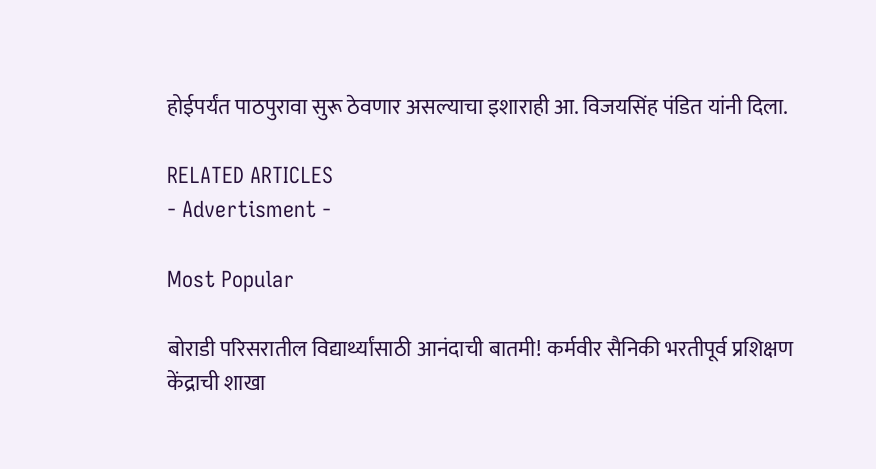होईपर्यंत पाठपुरावा सुरू ठेवणार असल्याचा इशाराही आ. विजयसिंह पंडित यांनी दिला.

RELATED ARTICLES
- Advertisment -

Most Popular

बोराडी परिसरातील विद्यार्थ्यांसाठी आनंदाची बातमी! कर्मवीर सैनिकी भरतीपूर्व प्रशिक्षण केंद्राची शाखा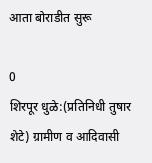आता बोराडीत सुरू

0
शिरपूर धुळे:(प्रतिनिधी तुषार शेटे) ग्रामीण व आदिवासी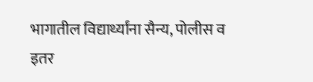भागातील विद्यार्थ्यांना सैन्य, पोलीस व इतर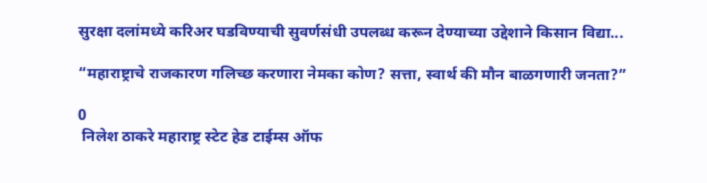सुरक्षा दलांमध्ये करिअर घडविण्याची सुवर्णसंधी उपलब्ध करून देण्याच्या उद्देशाने किसान विद्या...

“महाराष्ट्राचे राजकारण गलिच्छ करणारा नेमका कोण? सत्ता, स्वार्थ की मौन बाळगणारी जनता?”

0
 निलेश ठाकरे महाराष्ट्र स्टेट हेड टाईम्स ऑफ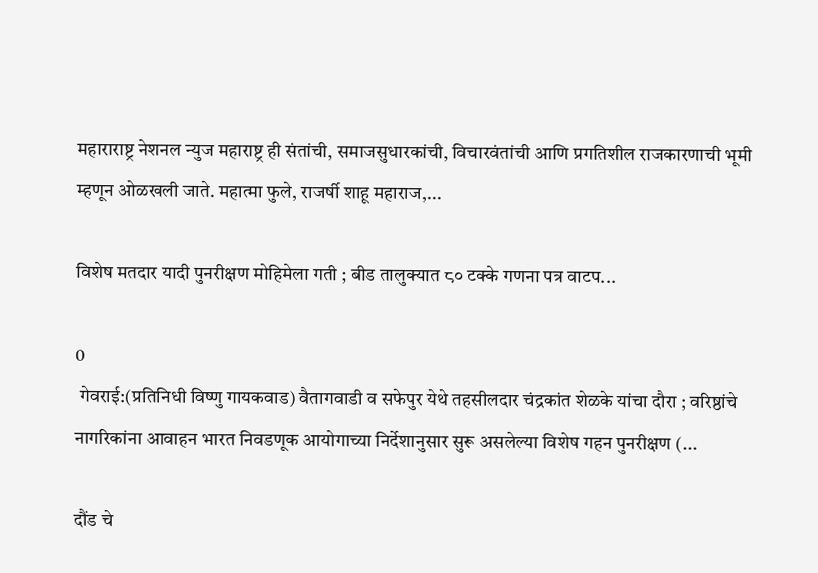महाराराष्ट्र नेशनल न्युज महाराष्ट्र ही संतांची, समाजसुधारकांची, विचारवंतांची आणि प्रगतिशील राजकारणाची भूमी म्हणून ओळखली जाते. महात्मा फुले, राजर्षी शाहू महाराज,...

विशेष मतदार यादी पुनरीक्षण मोहिमेला गती ; बीड तालुक्यात ८० टक्के गणना पत्र वाटप...

0
 गेवराई:(प्रतिनिधी विष्णु गायकवाड) वैतागवाडी व सफेपुर येथे तहसीलदार चंद्रकांत शेळके यांचा दौरा ; वरिष्ठांचे नागरिकांना आवाहन भारत निवडणूक आयोगाच्या निर्देशानुसार सुरू असलेल्या विशेष गहन पुनरीक्षण (...

दौंड चे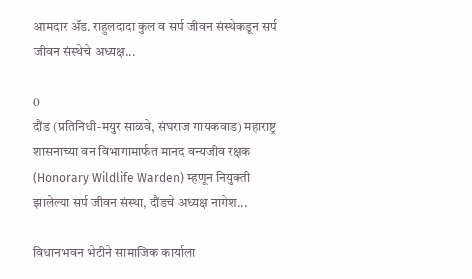आमदार ॲड. राहुलदादा कुल व सर्प जीवन संस्थेकडून सर्प जीवन संस्थेचे अध्यक्ष...

0
दौंड (प्रतिनिधी-मयुर साळवे, संघराज गायकवाड) महाराष्ट्र शासनाच्या वन विभागामार्फत मानद वन्यजीव रक्षक (Honorary Wildlife Warden) म्हणून नियुक्ती झालेल्या सर्प जीवन संस्था, दौंडचे अध्यक्ष नागेश...

विधानभवन भेटीने सामाजिक कार्याला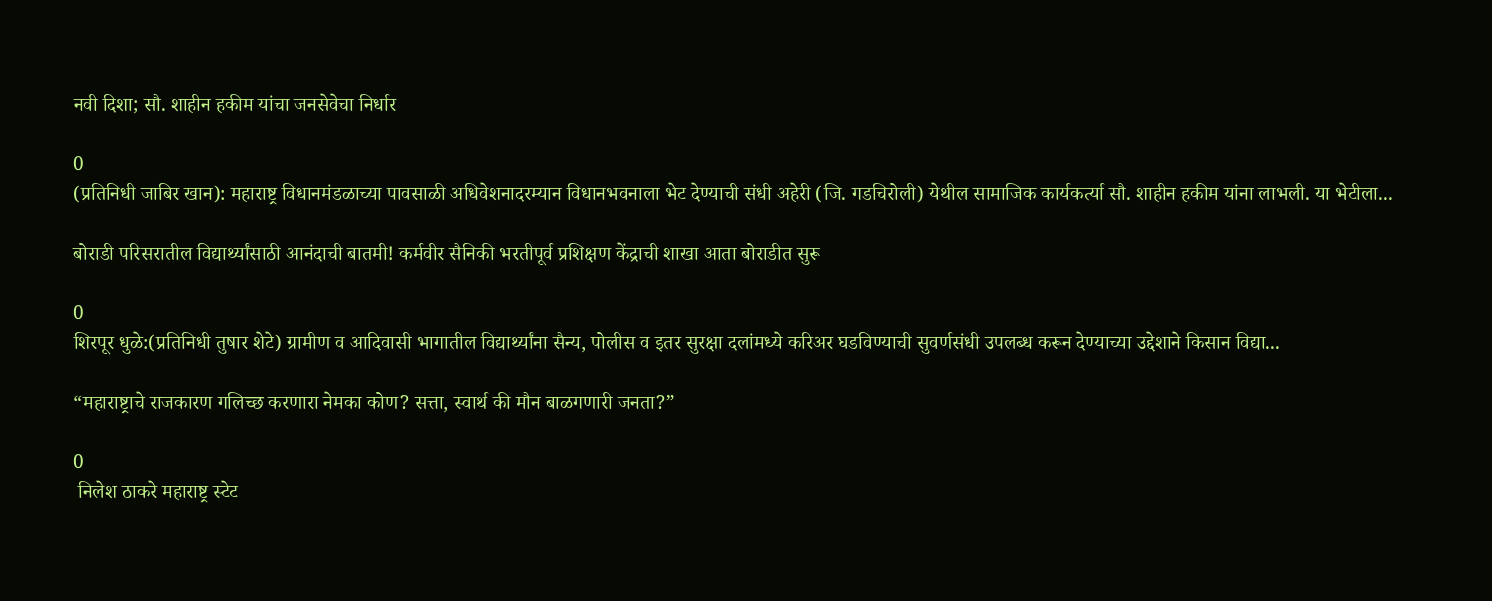नवी दिशा; सौ. शाहीन हकीम यांचा जनसेवेचा निर्धार

0
(प्रतिनिधी जाबिर खान): महाराष्ट्र विधानमंडळाच्या पावसाळी अधिवेशनादरम्यान विधानभवनाला भेट देण्याची संधी अहेरी (जि. गडचिरोली) येथील सामाजिक कार्यकर्त्या सौ. शाहीन हकीम यांना लाभली. या भेटीला...

बोराडी परिसरातील विद्यार्थ्यांसाठी आनंदाची बातमी! कर्मवीर सैनिकी भरतीपूर्व प्रशिक्षण केंद्राची शाखा आता बोराडीत सुरू

0
शिरपूर धुळे:(प्रतिनिधी तुषार शेटे) ग्रामीण व आदिवासी भागातील विद्यार्थ्यांना सैन्य, पोलीस व इतर सुरक्षा दलांमध्ये करिअर घडविण्याची सुवर्णसंधी उपलब्ध करून देण्याच्या उद्देशाने किसान विद्या...

“महाराष्ट्राचे राजकारण गलिच्छ करणारा नेमका कोण? सत्ता, स्वार्थ की मौन बाळगणारी जनता?”

0
 निलेश ठाकरे महाराष्ट्र स्टेट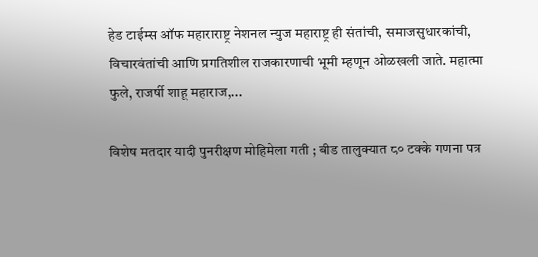हेड टाईम्स ऑफ महाराराष्ट्र नेशनल न्युज महाराष्ट्र ही संतांची, समाजसुधारकांची, विचारवंतांची आणि प्रगतिशील राजकारणाची भूमी म्हणून ओळखली जाते. महात्मा फुले, राजर्षी शाहू महाराज,...

विशेष मतदार यादी पुनरीक्षण मोहिमेला गती ; बीड तालुक्यात ८० टक्के गणना पत्र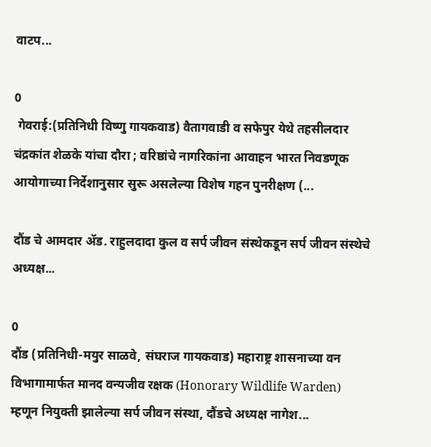वाटप...

0
 गेवराई:(प्रतिनिधी विष्णु गायकवाड) वैतागवाडी व सफेपुर येथे तहसीलदार चंद्रकांत शेळके यांचा दौरा ; वरिष्ठांचे नागरिकांना आवाहन भारत निवडणूक आयोगाच्या निर्देशानुसार सुरू असलेल्या विशेष गहन पुनरीक्षण (...

दौंड चे आमदार ॲड. राहुलदादा कुल व सर्प जीवन संस्थेकडून सर्प जीवन संस्थेचे अध्यक्ष...

0
दौंड (प्रतिनिधी-मयुर साळवे, संघराज गायकवाड) महाराष्ट्र शासनाच्या वन विभागामार्फत मानद वन्यजीव रक्षक (Honorary Wildlife Warden) म्हणून नियुक्ती झालेल्या सर्प जीवन संस्था, दौंडचे अध्यक्ष नागेश...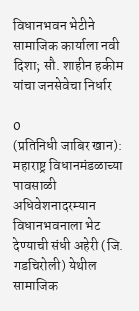विधानभवन भेटीने सामाजिक कार्याला नवी दिशा; सौ. शाहीन हकीम यांचा जनसेवेचा निर्धार

0
(प्रतिनिधी जाबिर खान): महाराष्ट्र विधानमंडळाच्या पावसाळी अधिवेशनादरम्यान विधानभवनाला भेट देण्याची संधी अहेरी (जि. गडचिरोली) येथील सामाजिक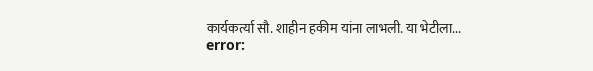कार्यकर्त्या सौ. शाहीन हकीम यांना लाभली. या भेटीला...
error: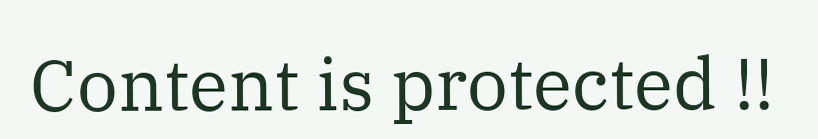Content is protected !!